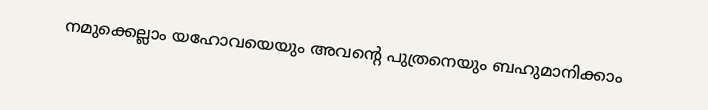നമുക്കെല്ലാം യഹോവയെയും അവന്റെ പുത്രനെയും ബഹുമാനിക്കാം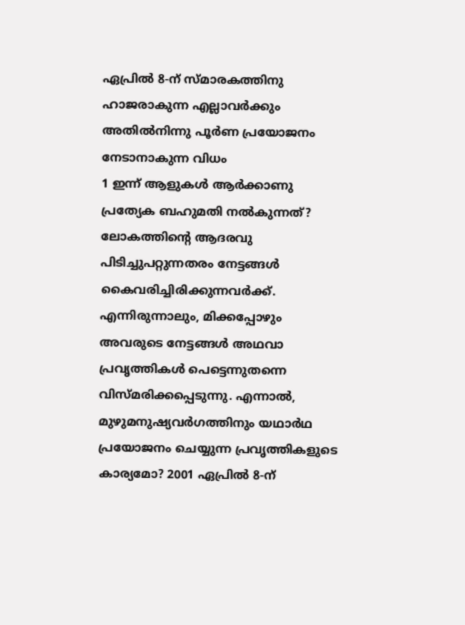ഏപ്രിൽ 8-ന് സ്മാരകത്തിനു ഹാജരാകുന്ന എല്ലാവർക്കും അതിൽനിന്നു പൂർണ പ്രയോജനം നേടാനാകുന്ന വിധം
1 ഇന്ന് ആളുകൾ ആർക്കാണു പ്രത്യേക ബഹുമതി നൽകുന്നത്? ലോകത്തിന്റെ ആദരവു പിടിച്ചുപറ്റുന്നതരം നേട്ടങ്ങൾ കൈവരിച്ചിരിക്കുന്നവർക്ക്. എന്നിരുന്നാലും, മിക്കപ്പോഴും അവരുടെ നേട്ടങ്ങൾ അഥവാ പ്രവൃത്തികൾ പെട്ടെന്നുതന്നെ വിസ്മരിക്കപ്പെടുന്നു. എന്നാൽ, മുഴുമനുഷ്യവർഗത്തിനും യഥാർഥ പ്രയോജനം ചെയ്യുന്ന പ്രവൃത്തികളുടെ കാര്യമോ? 2001 ഏപ്രിൽ 8-ന്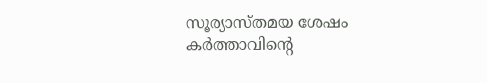സൂര്യാസ്തമയ ശേഷം കർത്താവിന്റെ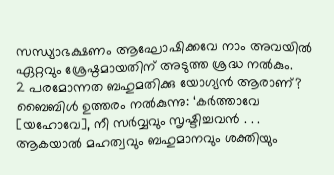സന്ധ്യാഭക്ഷണം ആഘോഷിക്കവേ നാം അവയിൽ ഏറ്റവും ശ്രേഷ്ഠമായതിന് അടുത്ത ശ്രദ്ധ നൽകും.
2 പരമോന്നത ബഹുമതിക്കു യോഗ്യൻ ആരാണ്? ബൈബിൾ ഉത്തരം നൽകുന്നു: ‘കർത്താവേ [യഹോവേ], നീ സർവ്വവും സൃഷ്ടിച്ചവൻ . . . ആകയാൽ മഹത്വവും ബഹുമാനവും ശക്തിയും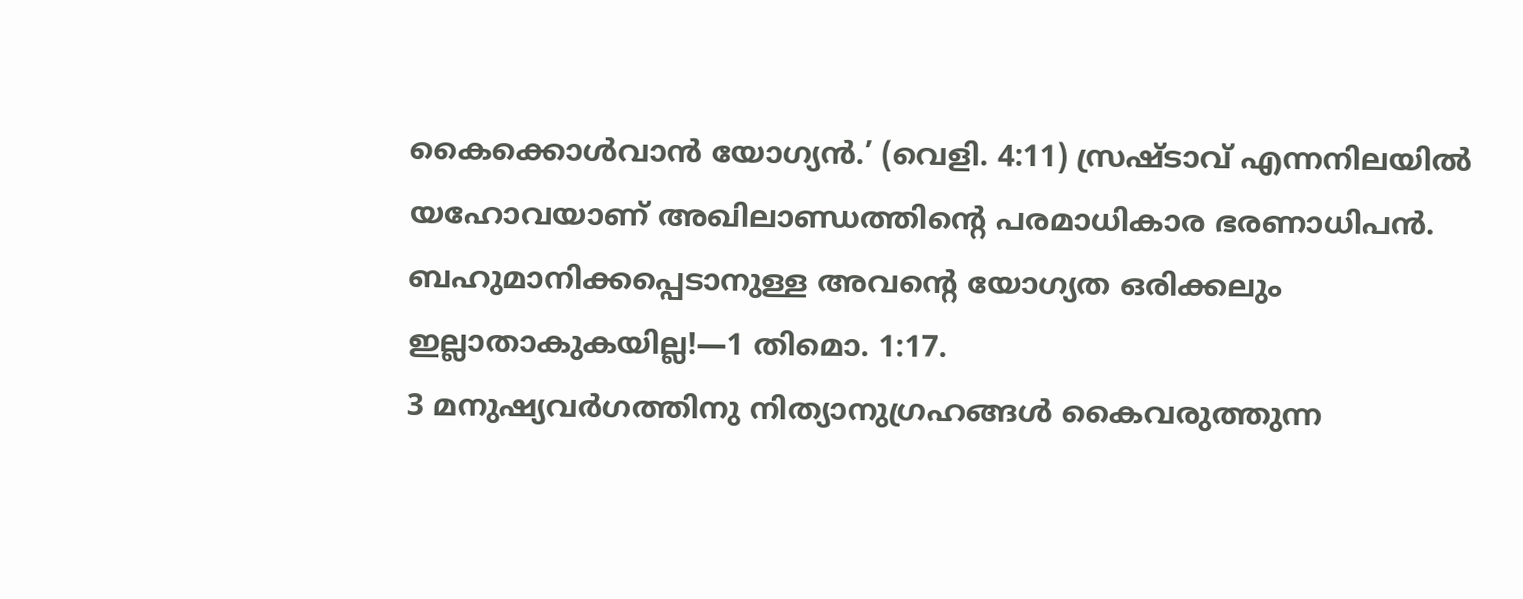കൈക്കൊൾവാൻ യോഗ്യൻ.’ (വെളി. 4:11) സ്രഷ്ടാവ് എന്നനിലയിൽ യഹോവയാണ് അഖിലാണ്ഡത്തിന്റെ പരമാധികാര ഭരണാധിപൻ. ബഹുമാനിക്കപ്പെടാനുള്ള അവന്റെ യോഗ്യത ഒരിക്കലും ഇല്ലാതാകുകയില്ല!—1 തിമൊ. 1:17.
3 മനുഷ്യവർഗത്തിനു നിത്യാനുഗ്രഹങ്ങൾ കൈവരുത്തുന്ന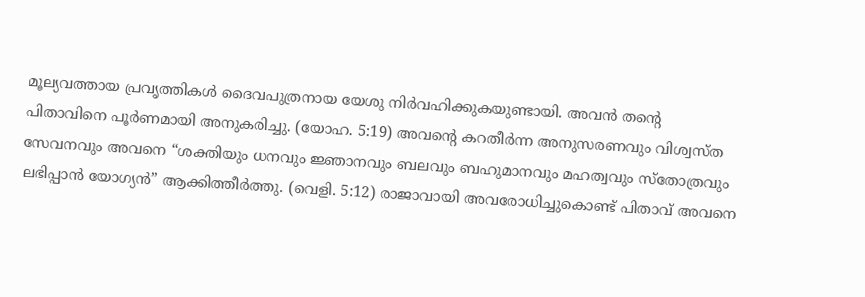മൂല്യവത്തായ പ്രവൃത്തികൾ ദൈവപുത്രനായ യേശു നിർവഹിക്കുകയുണ്ടായി. അവൻ തന്റെ പിതാവിനെ പൂർണമായി അനുകരിച്ചു. (യോഹ. 5:19) അവന്റെ കറതീർന്ന അനുസരണവും വിശ്വസ്ത സേവനവും അവനെ “ശക്തിയും ധനവും ജ്ഞാനവും ബലവും ബഹുമാനവും മഹത്വവും സ്തോത്രവും ലഭിപ്പാൻ യോഗ്യൻ” ആക്കിത്തീർത്തു. (വെളി. 5:12) രാജാവായി അവരോധിച്ചുകൊണ്ട് പിതാവ് അവനെ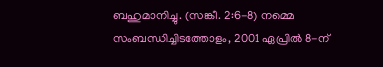ബഹുമാനിച്ചു. (സങ്കീ. 2:6-8) നമ്മെ സംബന്ധിച്ചിടത്തോളം, 2001 ഏപ്രിൽ 8-ന്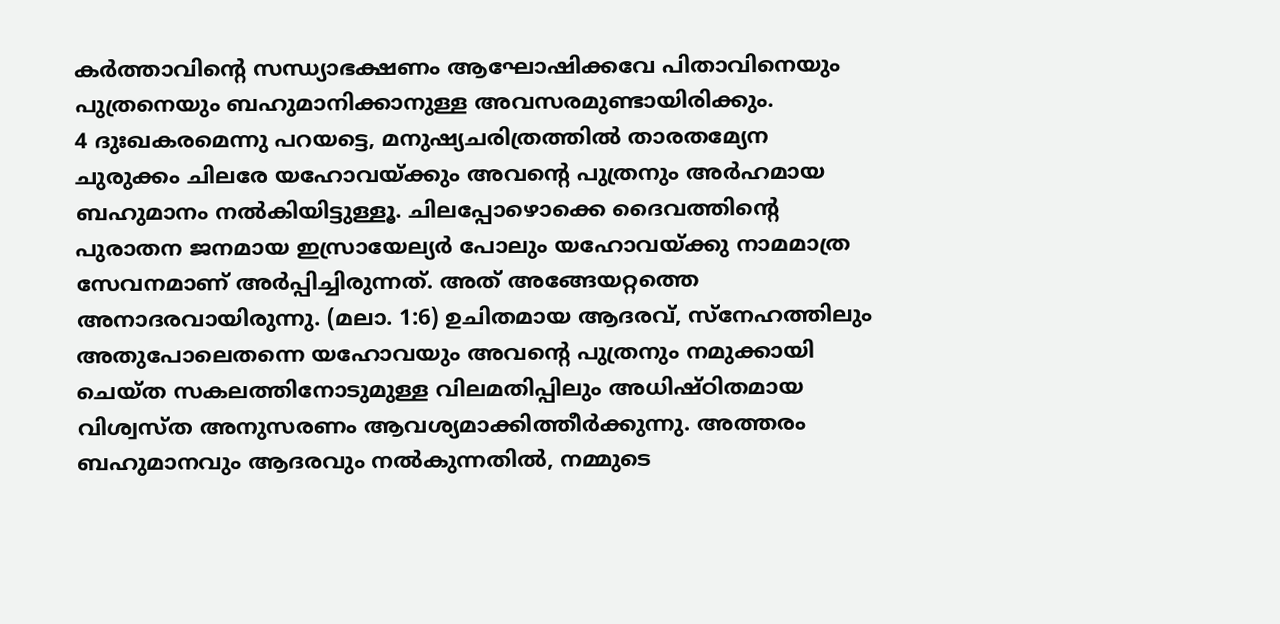കർത്താവിന്റെ സന്ധ്യാഭക്ഷണം ആഘോഷിക്കവേ പിതാവിനെയും പുത്രനെയും ബഹുമാനിക്കാനുള്ള അവസരമുണ്ടായിരിക്കും.
4 ദുഃഖകരമെന്നു പറയട്ടെ, മനുഷ്യചരിത്രത്തിൽ താരതമ്യേന ചുരുക്കം ചിലരേ യഹോവയ്ക്കും അവന്റെ പുത്രനും അർഹമായ ബഹുമാനം നൽകിയിട്ടുള്ളൂ. ചിലപ്പോഴൊക്കെ ദൈവത്തിന്റെ പുരാതന ജനമായ ഇസ്രായേല്യർ പോലും യഹോവയ്ക്കു നാമമാത്ര സേവനമാണ് അർപ്പിച്ചിരുന്നത്. അത് അങ്ങേയറ്റത്തെ അനാദരവായിരുന്നു. (മലാ. 1:6) ഉചിതമായ ആദരവ്, സ്നേഹത്തിലും അതുപോലെതന്നെ യഹോവയും അവന്റെ പുത്രനും നമുക്കായി ചെയ്ത സകലത്തിനോടുമുള്ള വിലമതിപ്പിലും അധിഷ്ഠിതമായ വിശ്വസ്ത അനുസരണം ആവശ്യമാക്കിത്തീർക്കുന്നു. അത്തരം ബഹുമാനവും ആദരവും നൽകുന്നതിൽ, നമ്മുടെ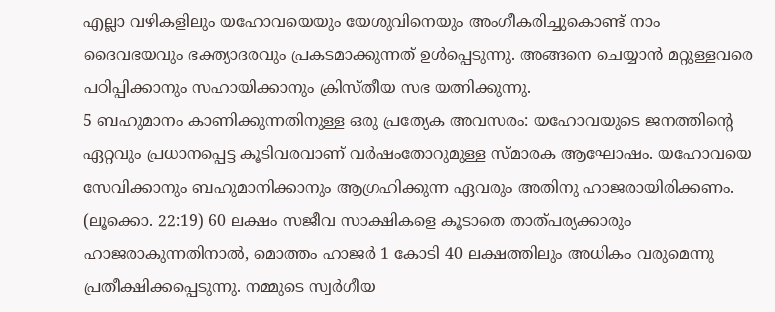എല്ലാ വഴികളിലും യഹോവയെയും യേശുവിനെയും അംഗീകരിച്ചുകൊണ്ട് നാം ദൈവഭയവും ഭക്ത്യാദരവും പ്രകടമാക്കുന്നത് ഉൾപ്പെടുന്നു. അങ്ങനെ ചെയ്യാൻ മറ്റുള്ളവരെ പഠിപ്പിക്കാനും സഹായിക്കാനും ക്രിസ്തീയ സഭ യത്നിക്കുന്നു.
5 ബഹുമാനം കാണിക്കുന്നതിനുള്ള ഒരു പ്രത്യേക അവസരം: യഹോവയുടെ ജനത്തിന്റെ ഏറ്റവും പ്രധാനപ്പെട്ട കൂടിവരവാണ് വർഷംതോറുമുള്ള സ്മാരക ആഘോഷം. യഹോവയെ സേവിക്കാനും ബഹുമാനിക്കാനും ആഗ്രഹിക്കുന്ന ഏവരും അതിനു ഹാജരായിരിക്കണം. (ലൂക്കൊ. 22:19) 60 ലക്ഷം സജീവ സാക്ഷികളെ കൂടാതെ താത്പര്യക്കാരും ഹാജരാകുന്നതിനാൽ, മൊത്തം ഹാജർ 1 കോടി 40 ലക്ഷത്തിലും അധികം വരുമെന്നു പ്രതീക്ഷിക്കപ്പെടുന്നു. നമ്മുടെ സ്വർഗീയ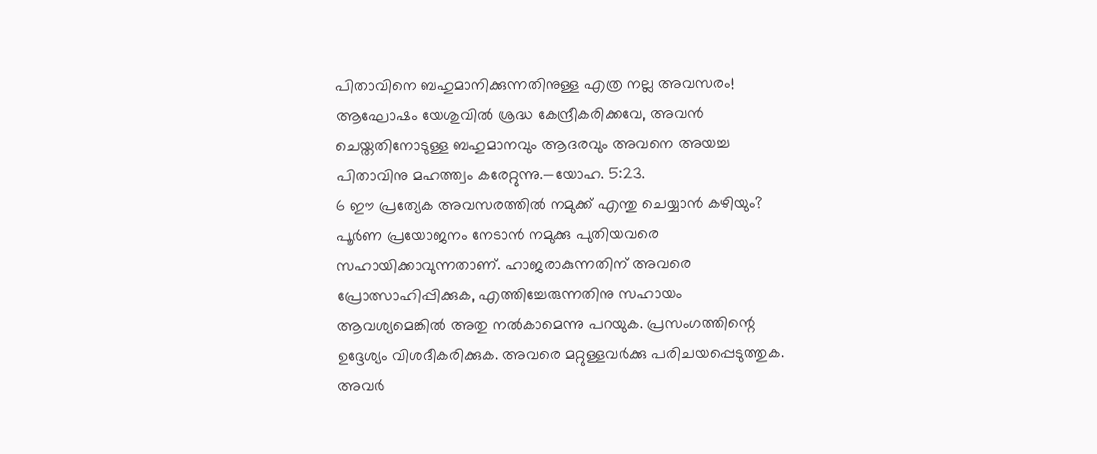പിതാവിനെ ബഹുമാനിക്കുന്നതിനുള്ള എത്ര നല്ല അവസരം! ആഘോഷം യേശുവിൽ ശ്രദ്ധ കേന്ദ്രീകരിക്കവേ, അവൻ ചെയ്തതിനോടുള്ള ബഹുമാനവും ആദരവും അവനെ അയച്ച പിതാവിനു മഹത്ത്വം കരേറ്റുന്നു.—യോഹ. 5:23.
6 ഈ പ്രത്യേക അവസരത്തിൽ നമുക്ക് എന്തു ചെയ്യാൻ കഴിയും? പൂർണ പ്രയോജനം നേടാൻ നമുക്കു പുതിയവരെ സഹായിക്കാവുന്നതാണ്. ഹാജരാകുന്നതിന് അവരെ പ്രോത്സാഹിപ്പിക്കുക, എത്തിച്ചേരുന്നതിനു സഹായം ആവശ്യമെങ്കിൽ അതു നൽകാമെന്നു പറയുക. പ്രസംഗത്തിന്റെ ഉദ്ദേശ്യം വിശദീകരിക്കുക. അവരെ മറ്റുള്ളവർക്കു പരിചയപ്പെടുത്തുക. അവർ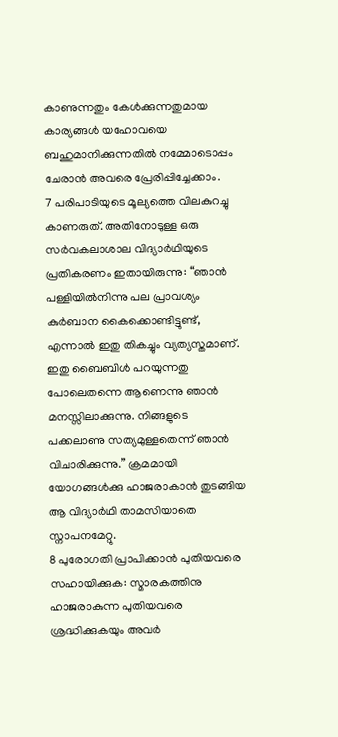കാണുന്നതും കേൾക്കുന്നതുമായ കാര്യങ്ങൾ യഹോവയെ ബഹുമാനിക്കുന്നതിൽ നമ്മോടൊപ്പം ചേരാൻ അവരെ പ്രേരിപ്പിച്ചേക്കാം.
7 പരിപാടിയുടെ മൂല്യത്തെ വിലകുറച്ചു കാണരുത്. അതിനോടുള്ള ഒരു സർവകലാശാല വിദ്യാർഥിയുടെ പ്രതികരണം ഇതായിരുന്നു: “ഞാൻ പള്ളിയിൽനിന്നു പല പ്രാവശ്യം കുർബാന കൈക്കൊണ്ടിട്ടുണ്ട്, എന്നാൽ ഇതു തികച്ചും വ്യത്യസ്തമാണ്. ഇതു ബൈബിൾ പറയുന്നതു പോലെതന്നെ ആണെന്നു ഞാൻ മനസ്സിലാക്കുന്നു. നിങ്ങളുടെ പക്കലാണു സത്യമുള്ളതെന്ന് ഞാൻ വിചാരിക്കുന്നു.” ക്രമമായി യോഗങ്ങൾക്കു ഹാജരാകാൻ തുടങ്ങിയ ആ വിദ്യാർഥി താമസിയാതെ സ്നാപനമേറ്റു.
8 പുരോഗതി പ്രാപിക്കാൻ പുതിയവരെ സഹായിക്കുക: സ്മാരകത്തിനു ഹാജരാകുന്ന പുതിയവരെ ശ്രദ്ധിക്കുകയും അവർ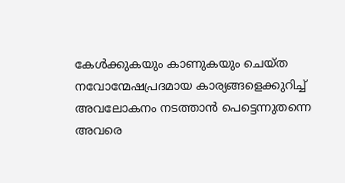കേൾക്കുകയും കാണുകയും ചെയ്ത നവോന്മേഷപ്രദമായ കാര്യങ്ങളെക്കുറിച്ച് അവലോകനം നടത്താൻ പെട്ടെന്നുതന്നെ അവരെ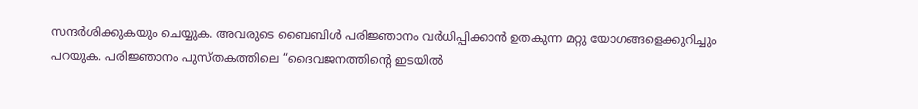സന്ദർശിക്കുകയും ചെയ്യുക. അവരുടെ ബൈബിൾ പരിജ്ഞാനം വർധിപ്പിക്കാൻ ഉതകുന്ന മറ്റു യോഗങ്ങളെക്കുറിച്ചും പറയുക. പരിജ്ഞാനം പുസ്തകത്തിലെ “ദൈവജനത്തിന്റെ ഇടയിൽ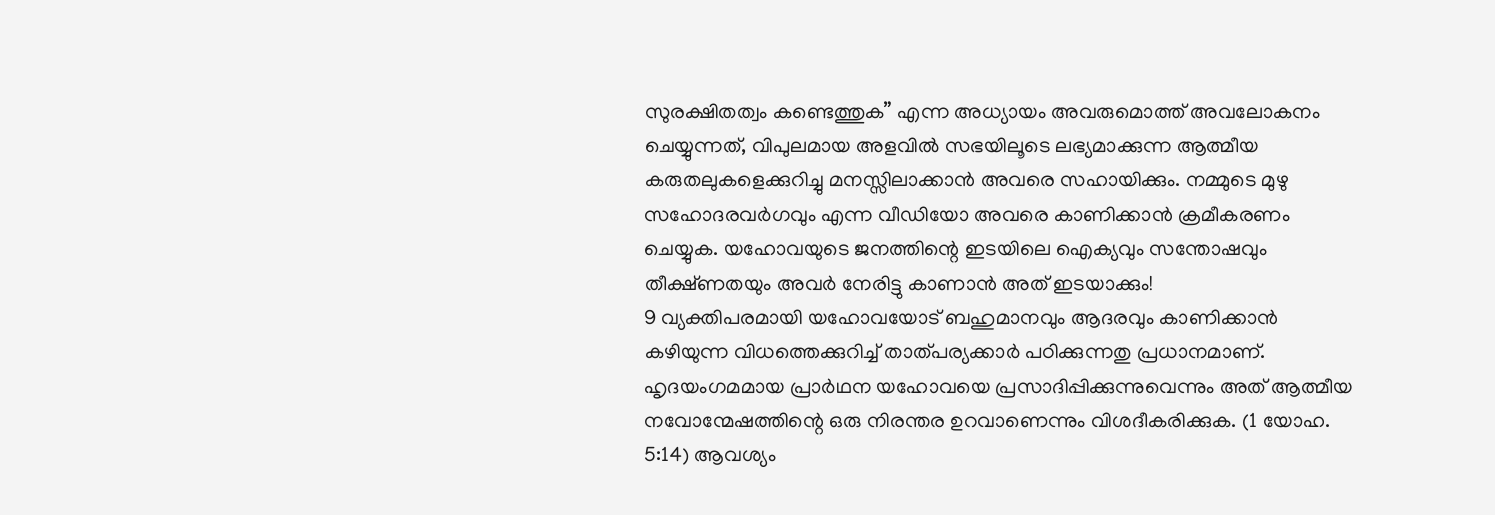സുരക്ഷിതത്വം കണ്ടെത്തുക” എന്ന അധ്യായം അവരുമൊത്ത് അവലോകനം ചെയ്യുന്നത്, വിപുലമായ അളവിൽ സഭയിലൂടെ ലഭ്യമാക്കുന്ന ആത്മീയ കരുതലുകളെക്കുറിച്ചു മനസ്സിലാക്കാൻ അവരെ സഹായിക്കും. നമ്മുടെ മുഴു സഹോദരവർഗവും എന്ന വീഡിയോ അവരെ കാണിക്കാൻ ക്രമീകരണം ചെയ്യുക. യഹോവയുടെ ജനത്തിന്റെ ഇടയിലെ ഐക്യവും സന്തോഷവും തീക്ഷ്ണതയും അവർ നേരിട്ടു കാണാൻ അത് ഇടയാക്കും!
9 വ്യക്തിപരമായി യഹോവയോട് ബഹുമാനവും ആദരവും കാണിക്കാൻ കഴിയുന്ന വിധത്തെക്കുറിച്ച് താത്പര്യക്കാർ പഠിക്കുന്നതു പ്രധാനമാണ്. ഹൃദയംഗമമായ പ്രാർഥന യഹോവയെ പ്രസാദിപ്പിക്കുന്നുവെന്നും അത് ആത്മീയ നവോന്മേഷത്തിന്റെ ഒരു നിരന്തര ഉറവാണെന്നും വിശദീകരിക്കുക. (1 യോഹ. 5:14) ആവശ്യം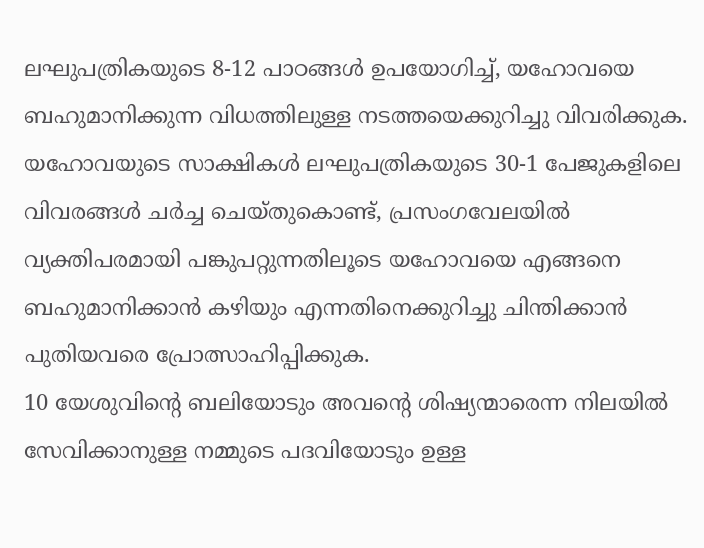ലഘുപത്രികയുടെ 8-12 പാഠങ്ങൾ ഉപയോഗിച്ച്, യഹോവയെ ബഹുമാനിക്കുന്ന വിധത്തിലുള്ള നടത്തയെക്കുറിച്ചു വിവരിക്കുക. യഹോവയുടെ സാക്ഷികൾ ലഘുപത്രികയുടെ 30-1 പേജുകളിലെ വിവരങ്ങൾ ചർച്ച ചെയ്തുകൊണ്ട്, പ്രസംഗവേലയിൽ വ്യക്തിപരമായി പങ്കുപറ്റുന്നതിലൂടെ യഹോവയെ എങ്ങനെ ബഹുമാനിക്കാൻ കഴിയും എന്നതിനെക്കുറിച്ചു ചിന്തിക്കാൻ പുതിയവരെ പ്രോത്സാഹിപ്പിക്കുക.
10 യേശുവിന്റെ ബലിയോടും അവന്റെ ശിഷ്യന്മാരെന്ന നിലയിൽ സേവിക്കാനുള്ള നമ്മുടെ പദവിയോടും ഉള്ള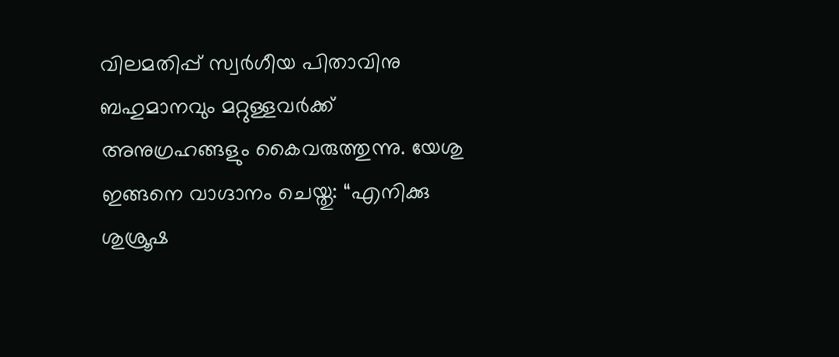വിലമതിപ്പ് സ്വർഗീയ പിതാവിനു ബഹുമാനവും മറ്റുള്ളവർക്ക് അനുഗ്രഹങ്ങളും കൈവരുത്തുന്നു. യേശു ഇങ്ങനെ വാഗ്ദാനം ചെയ്തു: “എനിക്കു ശുശ്രൂഷ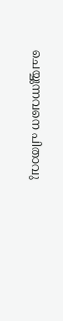ചെയ്യുന്നവനെ പിതാവു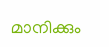മാനിക്കും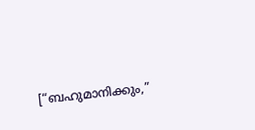[“ബഹുമാനിക്കും,”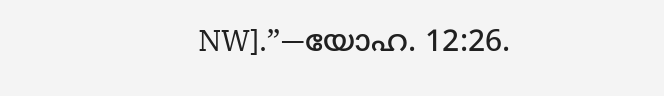NW].”—യോഹ. 12:26.